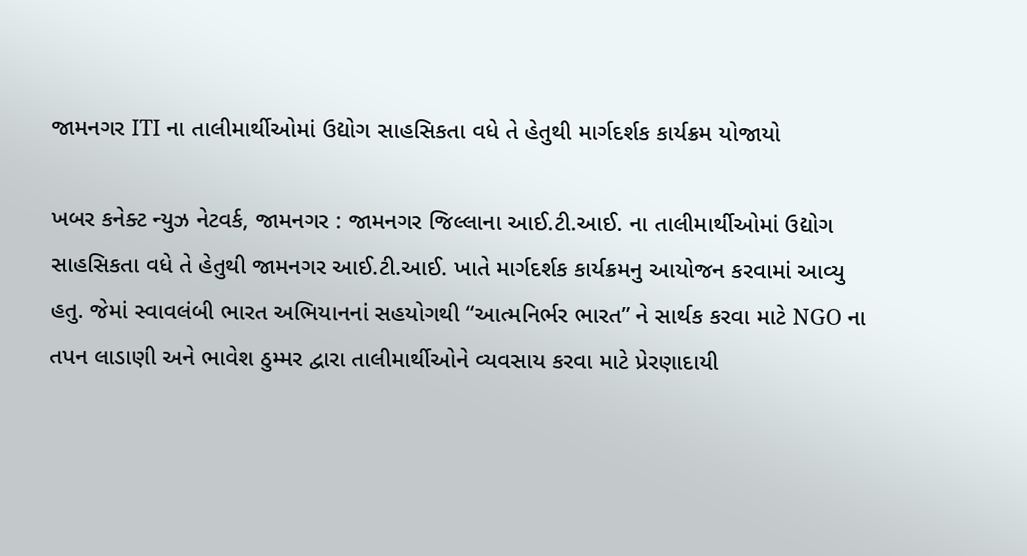જામનગર ITI ના તાલીમાર્થીઓમાં ઉદ્યોગ સાહસિકતા વધે તે હેતુથી માર્ગદર્શક કાર્યક્રમ યોજાયો

ખબર કનેક્ટ ન્યુઝ નેટવર્ક, જામનગર : જામનગર જિલ્લાના આઈ.ટી.આઈ. ના તાલીમાર્થીઓમાં ઉદ્યોગ સાહસિકતા વધે તે હેતુથી જામનગર આઈ.ટી.આઈ. ખાતે માર્ગદર્શક કાર્યક્રમનુ આયોજન કરવામાં આવ્યુ હતુ. જેમાં સ્વાવલંબી ભારત અભિયાનનાં સહયોગથી “આત્મનિર્ભર ભારત” ને સાર્થક કરવા માટે NGO ના તપન લાડાણી અને ભાવેશ ઠુમ્મર દ્વારા તાલીમાર્થીઓને વ્યવસાય કરવા માટે પ્રેરણાદાયી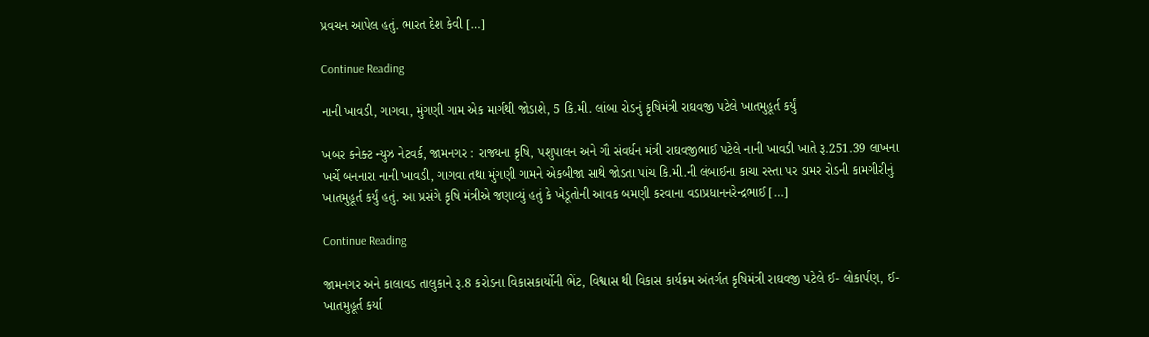પ્રવચન આપેલ હતું. ભારત દેશ કેવી […]

Continue Reading

નાની ખાવડી, ગાગવા, મુંગણી ગામ એક માર્ગથી જોડાશે, 5 કિ.મી. લાંબા રોડનું કૃષિમંત્રી રાઘવજી પટેલે ખાતમુહૂર્ત કર્યું

ખબર કનેક્ટ ન્યુઝ નેટવર્ક, જામનગર : રાજ્યના કૃષિ, પશુપાલન અને ગૌ સંવર્ધન મંત્રી રાઘવજીભાઈ પટેલે નાની ખાવડી ખાતે રૂ.251.39 લાખના ખર્ચે બનનારા નાની ખાવડી, ગાગવા તથા મુંગણી ગામને એકબીજા સાથે જોડતા પાંચ કિ.મી.ની લંબાઈના કાચા રસ્તા પર ડામર રોડની કામગીરીનું ખાતમુહૂર્ત કર્યું હતું. આ પ્રસંગે કૃષિ મંત્રીએ જણાવ્યું હતું કે ખેડૂતોની આવક બમણી કરવાના વડાપ્રધાનનરેન્દ્રભાઈ […]

Continue Reading

જામનગર અને કાલાવડ તાલુકાને રૂ.8 કરોડના વિકાસકાર્યોની ભેંટ, વિશ્વાસ થી વિકાસ કાર્યક્રમ અંતર્ગત કૃષિમંત્રી રાઘવજી પટેલે ઈ- લોકાર્પણ, ઈ- ખાતમુહૂર્ત કર્યા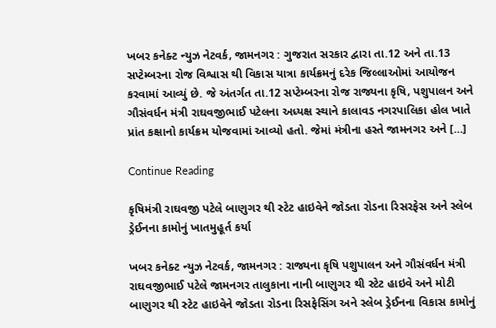ખબર કનેક્ટ ન્યુઝ નેટવર્ક, જામનગર : ગુજરાત સરકાર દ્વારા તા.12 અને તા.13 સપ્ટેમ્બરના રોજ વિશ્વાસ થી વિકાસ યાત્રા કાર્યક્રમનું દરેક જિલ્લાઓમાં આયોજન કરવામાં આવ્યું છે. જે અંતર્ગત તા.12 સપ્ટેમ્બરના રોજ રાજ્યના કૃષિ, પશુપાલન અને ગૌસંવર્ધન મંત્રી રાઘવજીભાઈ પટેલના અધ્યક્ષ સ્થાને કાલાવડ નગરપાલિકા હોલ ખાતે પ્રાંત કક્ષાનો કાર્યક્રમ યોજવામાં આવ્યો હતો. જેમાં મંત્રીના હસ્તે જામનગર અને […]

Continue Reading

કૃષિમંત્રી રાઘવજી પટેલે બાણુગર થી સ્ટેટ હાઇવેને જોડતા રોડના રિસરફેસ અને સ્લેબ ડ્રેઈનના કામોનું ખાતમુહૂર્ત કર્યા

ખબર કનેક્ટ ન્યુઝ નેટવર્ક, જામનગર : રાજ્યના કૃષિ પશુપાલન અને ગૌસંવર્ધન મંત્રી રાઘવજીભાઈ પટેલે જામનગર તાલુકાના નાની બાણુગર થી સ્ટેટ હાઇવે અને મોટી બાણુગર થી સ્ટેટ હાઇવેને જોડતા રોડના રિસફેસિંગ અને સ્લેબ ડ્રેઈનના વિકાસ કામોનું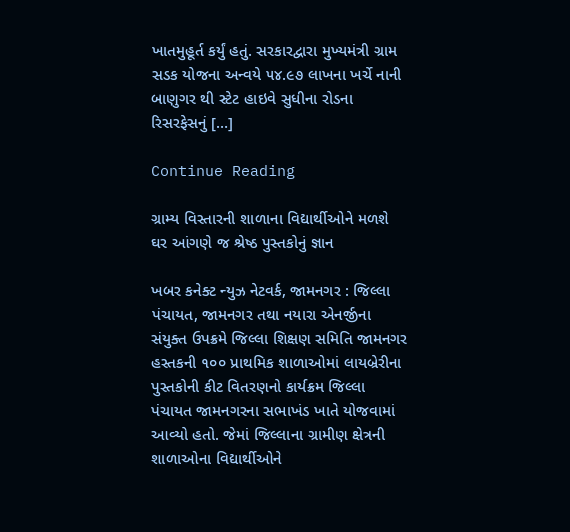ખાતમુહૂર્ત કર્યું હતું. સરકારદ્વારા મુખ્યમંત્રી ગ્રામ સડક યોજના અન્વયે ૫૪.૯૭ લાખના ખર્ચે નાની બાણુગર થી સ્ટેટ હાઇવે સુધીના રોડના રિસરફેસનું […]

Continue Reading

ગ્રામ્ય વિસ્તારની શાળાના વિદ્યાર્થીઓને મળશે ઘર આંગણે જ શ્રેષ્ઠ પુસ્તકોનું જ્ઞાન

ખબર કનેક્ટ ન્યુઝ નેટવર્ક, જામનગર : જિલ્લા પંચાયત, જામનગર તથા નયારા એનર્જીના સંયુક્ત ઉપક્રમે જિલ્લા શિક્ષણ સમિતિ જામનગર હસ્તકની ૧૦૦ પ્રાથમિક શાળાઓમાં લાયબ્રેરીના પુસ્તકોની કીટ વિતરણનો કાર્યક્રમ જિલ્લા પંચાયત જામનગરના સભાખંડ ખાતે યોજવામાં આવ્યો હતો. જેમાં જિલ્લાના ગ્રામીણ ક્ષેત્રની શાળાઓના વિદ્યાર્થીઓને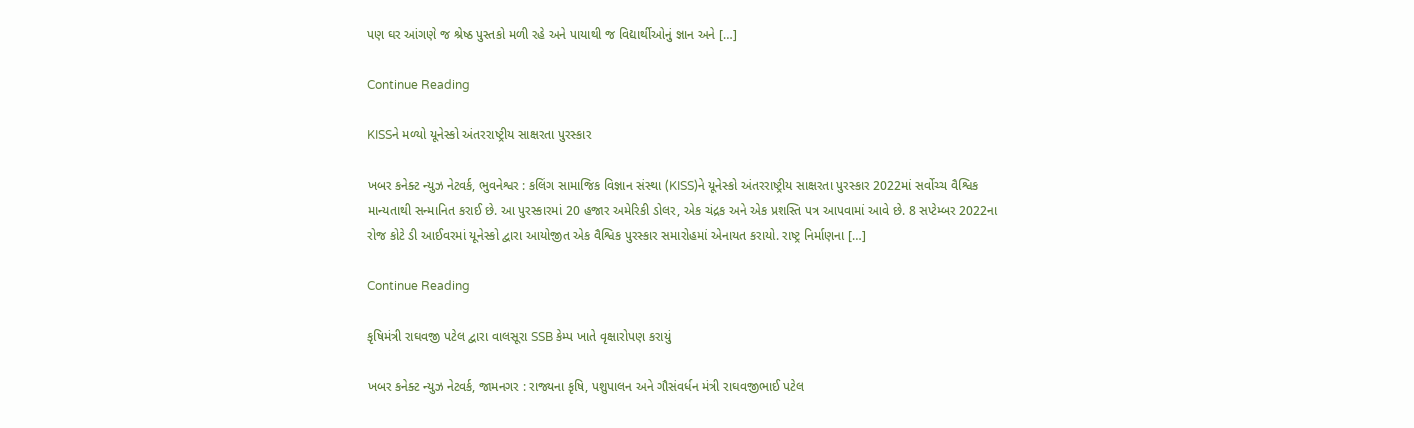પણ ઘર આંગણે જ શ્રેષ્ઠ પુસ્તકો મળી રહે અને પાયાથી જ વિદ્યાર્થીઓનું જ્ઞાન અને […]

Continue Reading

KISSને મળ્યો યૂનેસ્કો અંતરરાષ્ટ્રીય સાક્ષરતા પુરસ્કાર

ખબર કનેક્ટ ન્યુઝ નેટવર્ક, ભુવનેશ્વર : કલિંગ સામાજિક વિજ્ઞાન સંસ્થા (KISS)ને યૂનેસ્કો અંતરરાષ્ટ્રીય સાક્ષરતા પુરસ્કાર 2022માં સર્વોચ્ચ વૈશ્વિક માન્યતાથી સન્માનિત કરાઈ છે. આ પુરસ્કારમાં 20 હજાર અમેરિકી ડોલર, એક ચંદ્રક અને એક પ્રશસ્તિ પત્ર આપવામાં આવે છે. 8 સપ્ટેમ્બર 2022ના રોજ કોટે ડી આઈવરમાં યૂનેસ્કો દ્વારા આયોજીત એક વૈશ્વિક પુરસ્કાર સમારોહમાં એનાયત કરાયો. રાષ્ટ્ર નિર્માણના […]

Continue Reading

કૃષિમંત્રી રાઘવજી પટેલ દ્વારા વાલસૂરા SSB કેમ્પ ખાતે વૃક્ષારોપણ કરાયું

ખબર કનેક્ટ ન્યુઝ નેટવર્ક, જામનગર : રાજ્યના કૃષિ, પશુપાલન અને ગૌસંવર્ધન મંત્રી રાઘવજીભાઈ પટેલ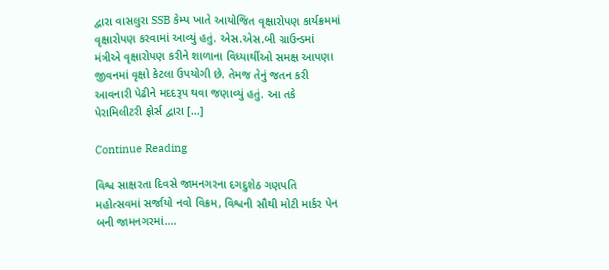દ્વારા વાસલુરા SSB કેમ્પ ખાતે આયોજિત વૃક્ષારોપણ કાર્યક્રમમાં વૃક્ષારોપણ કરવામાં આવ્યું હતું. એસ.એસ.બી ગ્રાઉન્ડમાં મંત્રીએ વૃક્ષારોપણ કરીને શાળાના વિધ્યાર્થીઓ સમક્ષ આપણા જીવનમાં વૃક્ષો કેટલા ઉપયોગી છે. તેમજ તેનું જતન કરી આવનારી પેઢીને મદદરૂપ થવા જણાવ્યું હતું. આ તકે પેરામિલીટરી ફોર્સ દ્વારા […]

Continue Reading

વિશ્વ સાક્ષરતા દિવસે જામનગરના દગદુશેઠ ગણપતિ મહોત્સવમાં સર્જાયો નવો વિક્રમ, વિશ્વની સૌથી મોટી માર્કર પેન બની જામનગરમાં….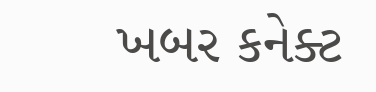ખબર કનેક્ટ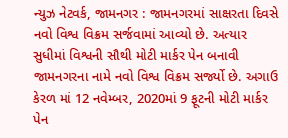ન્યુઝ નેટવર્ક, જામનગર : જામનગરમાં સાક્ષરતા દિવસે નવો વિશ્વ વિક્રમ સર્જવામાં આવ્યો છે. અત્યાર સુધીમાં વિશ્વની સૌથી મોટી માર્કર પેન બનાવી જામનગરના નામે નવો વિશ્વ વિક્રમ સર્જ્યો છે. અગાઉ કેરળ માં 12 નવેમ્બર, 2020માં 9 ફૂટની મોટી માર્કર પેન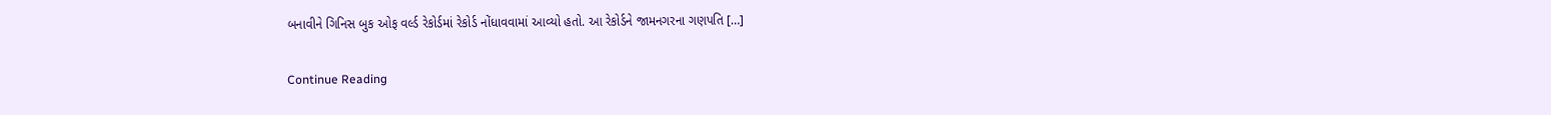બનાવીને ગિનિસ બુક ઓફ વર્લ્ડ રેકોર્ડમાં રેકોર્ડ નોંધાવવામાં આવ્યો હતો. આ રેકોર્ડને જામનગરના ગણપતિ […]

Continue Reading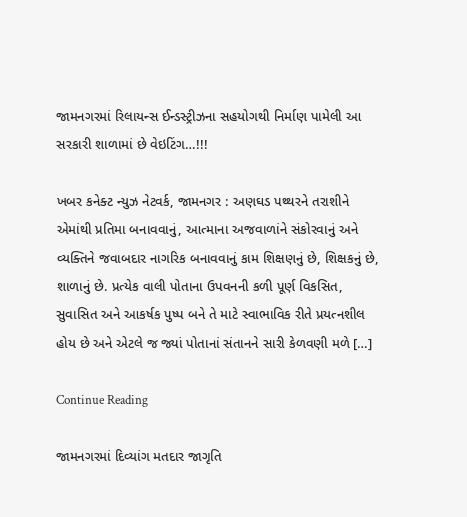જામનગરમાં રિલાયન્સ ઈન્ડસ્ટ્રીઝના સહયોગથી નિર્માણ પામેલી આ સરકારી શાળામાં છે વેઇટિંગ…!!!

ખબર કનેક્ટ ન્યુઝ નેટવર્ક, જામનગર : અણઘડ પથ્થરને તરાશીને એમાંથી પ્રતિમા બનાવવાનું, આત્માના અજવાળાંને સંકોરવાનું અને વ્યક્તિને જવાબદાર નાગરિક બનાવવાનું કામ શિક્ષણનું છે, શિક્ષકનું છે, શાળાનું છે. પ્રત્યેક વાલી પોતાના ઉપવનની કળી પૂર્ણ વિકસિત, સુવાસિત અને આકર્ષક પુષ્પ બને તે માટે સ્વાભાવિક રીતે પ્રયત્નશીલ હોય છે અને એટલે જ જ્યાં પોતાનાં સંતાનને સારી કેળવણી મળે […]

Continue Reading

જામનગરમાં દિવ્યાંગ મતદાર જાગૃતિ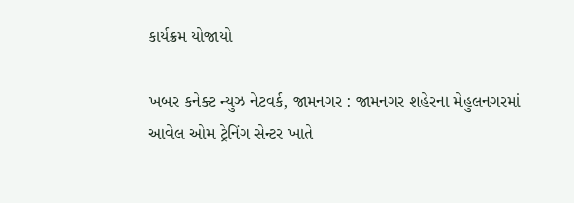કાર્યક્રમ યોજાયો

ખબર કનેક્ટ ન્યુઝ નેટવર્ક, જામનગર : જામનગર શહેરના મેહુલનગરમાં આવેલ ઓમ ટ્રેનિંગ સેન્ટર ખાતે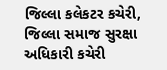જિલ્લા કલેકટર કચેરી, જિલ્લા સમાજ સુરક્ષા અધિકારી કચેરી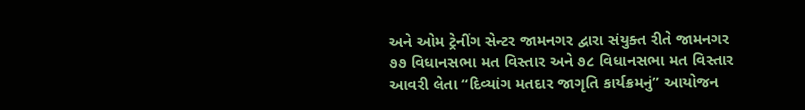અને ઓમ ટ્રેનીંગ સેન્ટર જામનગર દ્વારા સંયુક્ત રીતે જામનગર ૭૭ વિધાનસભા મત વિસ્તાર અને ૭૮ વિધાનસભા મત વિસ્તાર આવરી લેતા “દિવ્યાંગ મતદાર જાગૃતિ કાર્યક્રમનું” આયોજન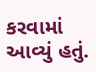કરવામાં આવ્યું હતું.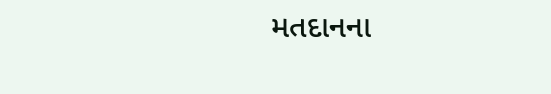મતદાનના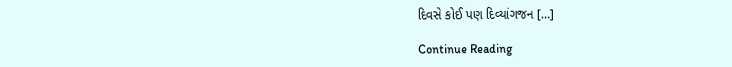દિવસે કોઈ પણ દિવ્યાંગજન […]

Continue Reading